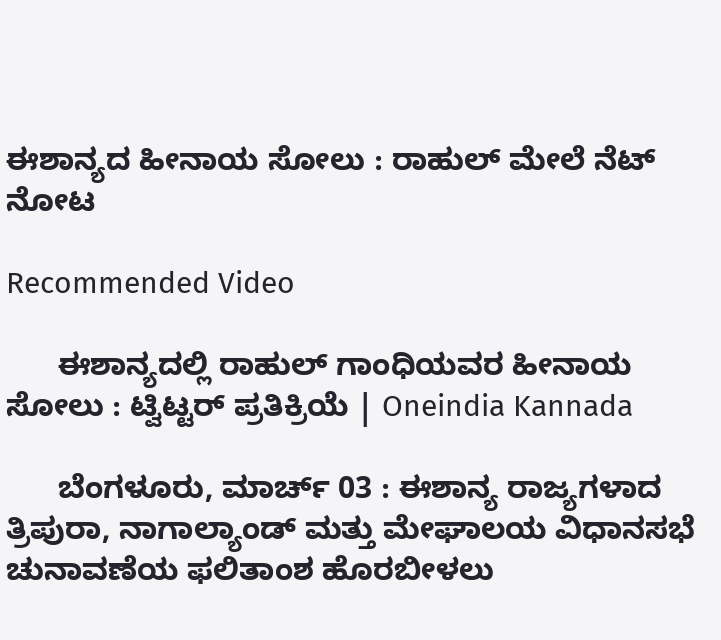ಈಶಾನ್ಯದ ಹೀನಾಯ ಸೋಲು : ರಾಹುಲ್ ಮೇಲೆ ನೆಟ್ ನೋಟ

Recommended Video

      ಈಶಾನ್ಯದಲ್ಲಿ ರಾಹುಲ್ ಗಾಂಧಿಯವರ ಹೀನಾಯ ಸೋಲು : ಟ್ವಿಟ್ಟರ್ ಪ್ರತಿಕ್ರಿಯೆ | Oneindia Kannada

      ಬೆಂಗಳೂರು, ಮಾರ್ಚ್ 03 : ಈಶಾನ್ಯ ರಾಜ್ಯಗಳಾದ ತ್ರಿಪುರಾ, ನಾಗಾಲ್ಯಾಂಡ್ ಮತ್ತು ಮೇಘಾಲಯ ವಿಧಾನಸಭೆ ಚುನಾವಣೆಯ ಫಲಿತಾಂಶ ಹೊರಬೀಳಲು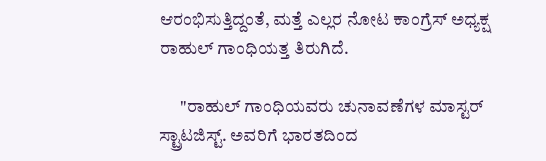ಆರಂಭಿಸುತ್ತಿದ್ದಂತೆ, ಮತ್ತೆ ಎಲ್ಲರ ನೋಟ ಕಾಂಗ್ರೆಸ್ ಅಧ್ಯಕ್ಷ ರಾಹುಲ್ ಗಾಂಧಿಯತ್ತ ತಿರುಗಿದೆ.

      "ರಾಹುಲ್ ಗಾಂಧಿಯವರು ಚುನಾವಣೆಗಳ ಮಾಸ್ಟರ್ ಸ್ಟ್ರಾಟಜಿಸ್ಟ್. ಅವರಿಗೆ ಭಾರತದಿಂದ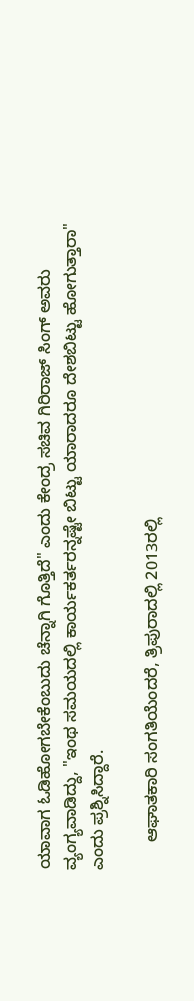ಯಾವಾಗ ಓಡಿಹೋಗಬೇಕೆಂಬುದು ಚೆನ್ನಾಗಿ ಗೊತ್ತಿದೆ" ಎಂದು ಕೇಂದ್ರ ಸಚಿವ ಗಿರಿರಾಜ್ ಸಿಂಗ್ ಅವರು ವ್ಯಂಗ್ಯವಾಡಿದ್ದು, "ಇಂಥ ಸಮಯದಲ್ಲಿ ಕಾರ್ಯಕರ್ತರನ್ನಷ್ಟೇ ಬಿಟ್ಟು ಯಾರಾದರೂ ದೇಶಬಿಟ್ಟು ಹೋಗುತ್ತಾರಾ" ಎಂದು ಪ್ರಶ್ನಿಸಿದ್ದಾರೆ.

      ಆಘಾತಕಾರಿ ಸಂಗತಿಯೆಂದರೆ, ತ್ರಿಪುರಾದಲ್ಲಿ 2013ರಲ್ಲಿ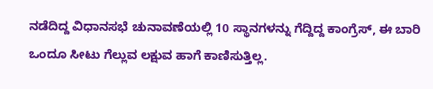ನಡೆದಿದ್ದ ವಿಧಾನಸಭೆ ಚುನಾವಣೆಯಲ್ಲಿ 10 ಸ್ಥಾನಗಳನ್ನು ಗೆದ್ದಿದ್ದ ಕಾಂಗ್ರೆಸ್, ಈ ಬಾರಿ ಒಂದೂ ಸೀಟು ಗೆಲ್ಲುವ ಲಕ್ಷುವ ಹಾಗೆ ಕಾಣಿಸುತ್ತಿಲ್ಲ.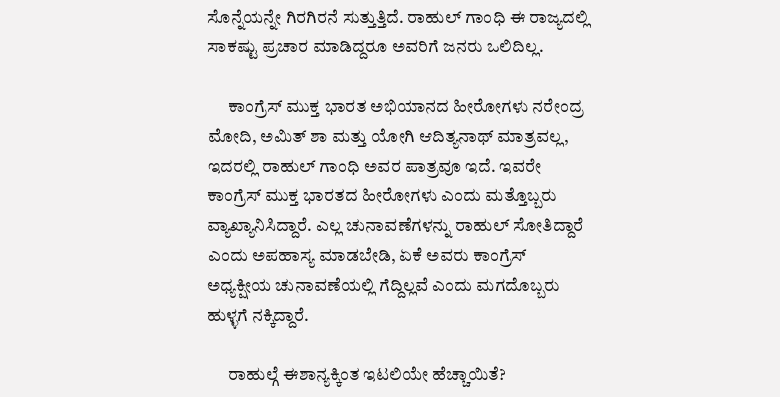ಸೊನ್ನೆಯನ್ನೇ ಗಿರಗಿರನೆ ಸುತ್ತುತ್ತಿದೆ. ರಾಹುಲ್ ಗಾಂಧಿ ಈ ರಾಜ್ಯದಲ್ಲಿ ಸಾಕಷ್ಟು ಪ್ರಚಾರ ಮಾಡಿದ್ದರೂ ಅವರಿಗೆ ಜನರು ಒಲಿದಿಲ್ಲ.

      ಕಾಂಗ್ರೆಸ್ ಮುಕ್ತ ಭಾರತ ಅಭಿಯಾನದ ಹೀರೋಗಳು ನರೇಂದ್ರ ಮೋದಿ, ಅಮಿತ್ ಶಾ ಮತ್ತು ಯೋಗಿ ಆದಿತ್ಯನಾಥ್ ಮಾತ್ರವಲ್ಲ, ಇದರಲ್ಲಿ ರಾಹುಲ್ ಗಾಂಧಿ ಅವರ ಪಾತ್ರವೂ ಇದೆ. ಇವರೇ ಕಾಂಗ್ರೆಸ್ ಮುಕ್ತ ಭಾರತದ ಹೀರೋಗಳು ಎಂದು ಮತ್ತೊಬ್ಬರು ವ್ಯಾಖ್ಯಾನಿಸಿದ್ದಾರೆ. ಎಲ್ಲ ಚುನಾವಣೆಗಳನ್ನು ರಾಹುಲ್ ಸೋತಿದ್ದಾರೆ ಎಂದು ಅಪಹಾಸ್ಯ ಮಾಡಬೇಡಿ, ಏಕೆ ಅವರು ಕಾಂಗ್ರೆಸ್ ಅಧ್ಯಕ್ಷೀಯ ಚುನಾವಣೆಯಲ್ಲಿ ಗೆದ್ದಿಲ್ಲವೆ ಎಂದು ಮಗದೊಬ್ಬರು ಹುಳ್ಳಗೆ ನಕ್ಕಿದ್ದಾರೆ.

      ರಾಹುಲ್ಗೆ ಈಶಾನ್ಯಕ್ಕಿಂತ ಇಟಲಿಯೇ ಹೆಚ್ಚಾಯಿತೆ?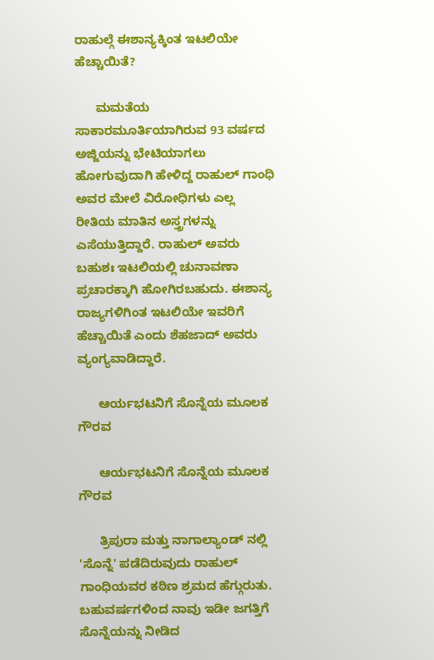ರಾಹುಲ್ಗೆ ಈಶಾನ್ಯಕ್ಕಿಂತ ಇಟಲಿಯೇ ಹೆಚ್ಚಾಯಿತೆ?

      ಮಮತೆಯ ಸಾಕಾರಮೂರ್ತಿಯಾಗಿರುವ 93 ವರ್ಷದ ಅಜ್ಜಿಯನ್ನು ಭೇಟಿಯಾಗಲು ಹೋಗುವುದಾಗಿ ಹೇಳಿದ್ದ ರಾಹುಲ್ ಗಾಂಧಿ ಅವರ ಮೇಲೆ ವಿರೋಧಿಗಳು ಎಲ್ಲ ರೀತಿಯ ಮಾತಿನ ಅಸ್ತ್ರಗಳನ್ನು ಎಸೆಯುತ್ತಿದ್ದಾರೆ. ರಾಹುಲ್ ಅವರು ಬಹುಶಃ ಇಟಲಿಯಲ್ಲಿ ಚುನಾವಣಾ ಪ್ರಚಾರಕ್ಕಾಗಿ ಹೋಗಿರಬಹುದು. ಈಶಾನ್ಯ ರಾಜ್ಯಗಳಿಗಿಂತ ಇಟಲಿಯೇ ಇವರಿಗೆ ಹೆಚ್ಚಾಯಿತೆ ಎಂದು ಶೆಹಜಾದ್ ಅವರು ವ್ಯಂಗ್ಯವಾಡಿದ್ದಾರೆ.

      ಆರ್ಯಭಟನಿಗೆ ಸೊನ್ನೆಯ ಮೂಲಕ ಗೌರವ

      ಆರ್ಯಭಟನಿಗೆ ಸೊನ್ನೆಯ ಮೂಲಕ ಗೌರವ

      ತ್ರಿಪುರಾ ಮತ್ತು ನಾಗಾಲ್ಯಾಂಡ್ ನಲ್ಲಿ 'ಸೊನ್ನೆ' ಪಡೆದಿರುವುದು ರಾಹುಲ್ ಗಾಂಧಿಯವರ ಕಠಿಣ ಶ್ರಮದ ಹೆಗ್ಗುರುತು. ಬಹುವರ್ಷಗಳಿಂದ ನಾವು ಇಡೀ ಜಗತ್ತಿಗೆ ಸೊನ್ನೆಯನ್ನು ನೀಡಿದ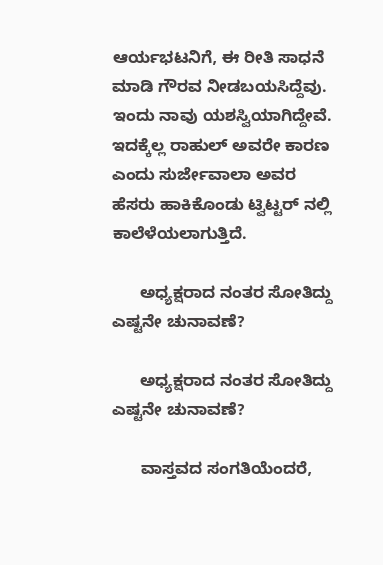ಆರ್ಯಭಟನಿಗೆ, ಈ ರೀತಿ ಸಾಧನೆ ಮಾಡಿ ಗೌರವ ನೀಡಬಯಸಿದ್ದೆವು. ಇಂದು ನಾವು ಯಶಸ್ವಿಯಾಗಿದ್ದೇವೆ. ಇದಕ್ಕೆಲ್ಲ ರಾಹುಲ್ ಅವರೇ ಕಾರಣ ಎಂದು ಸುರ್ಜೇವಾಲಾ ಅವರ ಹೆಸರು ಹಾಕಿಕೊಂಡು ಟ್ವಿಟ್ಟರ್ ನಲ್ಲಿ ಕಾಲೆಳೆಯಲಾಗುತ್ತಿದೆ.

      ಅಧ್ಯಕ್ಷರಾದ ನಂತರ ಸೋತಿದ್ದು ಎಷ್ಟನೇ ಚುನಾವಣೆ?

      ಅಧ್ಯಕ್ಷರಾದ ನಂತರ ಸೋತಿದ್ದು ಎಷ್ಟನೇ ಚುನಾವಣೆ?

      ವಾಸ್ತವದ ಸಂಗತಿಯೆಂದರೆ,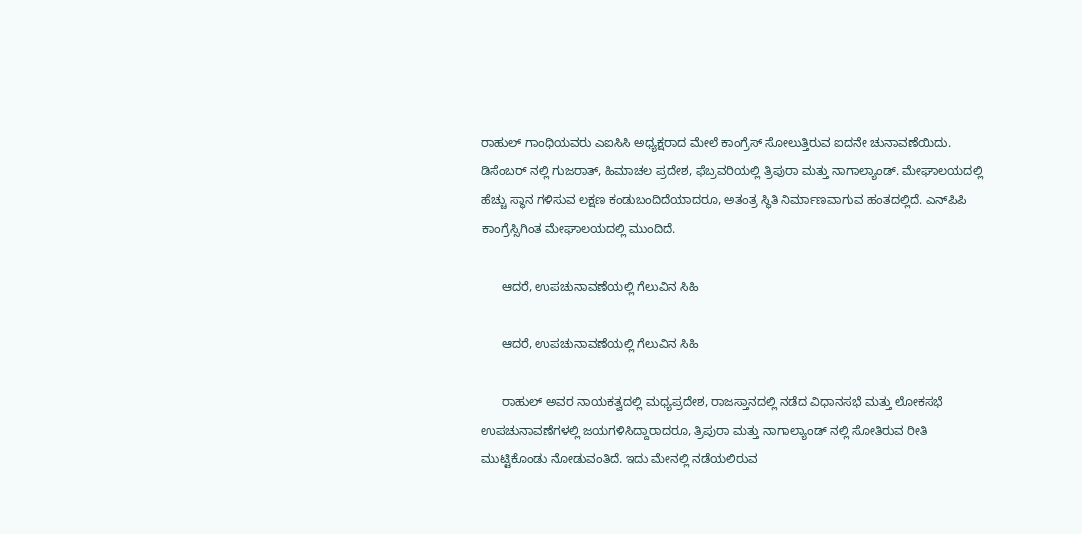ರಾಹುಲ್ ಗಾಂಧಿಯವರು ಎಐಸಿಸಿ ಅಧ್ಯಕ್ಷರಾದ ಮೇಲೆ ಕಾಂಗ್ರೆಸ್ ಸೋಲುತ್ತಿರುವ ಐದನೇ ಚುನಾವಣೆಯಿದು. ಡಿಸೆಂಬರ್ ನಲ್ಲಿ ಗುಜರಾತ್, ಹಿಮಾಚಲ ಪ್ರದೇಶ, ಫೆಬ್ರವರಿಯಲ್ಲಿ ತ್ರಿಪುರಾ ಮತ್ತು ನಾಗಾಲ್ಯಾಂಡ್. ಮೇಘಾಲಯದಲ್ಲಿ ಹೆಚ್ಚು ಸ್ಥಾನ ಗಳಿಸುವ ಲಕ್ಷಣ ಕಂಡುಬಂದಿದೆಯಾದರೂ, ಅತಂತ್ರ ಸ್ಥಿತಿ ನಿರ್ಮಾಣವಾಗುವ ಹಂತದಲ್ಲಿದೆ. ಎನ್‌ಪಿಪಿ ಕಾಂಗ್ರೆಸ್ಸಿಗಿಂತ ಮೇಘಾಲಯದಲ್ಲಿ ಮುಂದಿದೆ.

      ಆದರೆ, ಉಪಚುನಾವಣೆಯಲ್ಲಿ ಗೆಲುವಿನ ಸಿಹಿ

      ಆದರೆ, ಉಪಚುನಾವಣೆಯಲ್ಲಿ ಗೆಲುವಿನ ಸಿಹಿ

      ರಾಹುಲ್ ಅವರ ನಾಯಕತ್ವದಲ್ಲಿ ಮಧ್ಯಪ್ರದೇಶ, ರಾಜಸ್ತಾನದಲ್ಲಿ ನಡೆದ ವಿಧಾನಸಭೆ ಮತ್ತು ಲೋಕಸಭೆ ಉಪಚುನಾವಣೆಗಳಲ್ಲಿ ಜಯಗಳಿಸಿದ್ದಾರಾದರೂ, ತ್ರಿಪುರಾ ಮತ್ತು ನಾಗಾಲ್ಯಾಂಡ್ ನಲ್ಲಿ ಸೋತಿರುವ ರೀತಿ ಮುಟ್ಟಿಕೊಂಡು ನೋಡುವಂತಿದೆ. ಇದು ಮೇನಲ್ಲಿ ನಡೆಯಲಿರುವ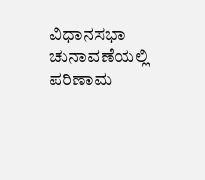ವಿಧಾನಸಭಾ ಚುನಾವಣೆಯಲ್ಲಿ ಪರಿಣಾಮ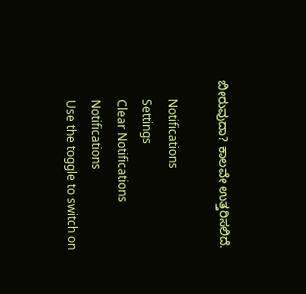ಬೀರುವುದಾ? ಕಾಲವೇ ಉತ್ತರಿಸಲಿದೆ.

      Notifications
      Settings
      Clear Notifications
      Notifications
      Use the toggle to switch on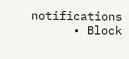notifications
      • Block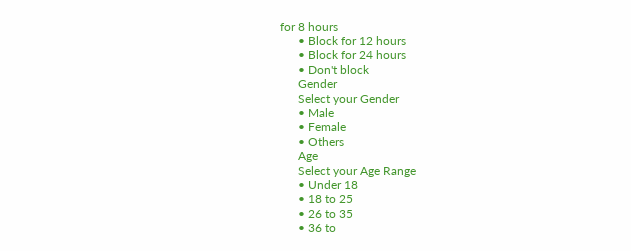for 8 hours
      • Block for 12 hours
      • Block for 24 hours
      • Don't block
      Gender
      Select your Gender
      • Male
      • Female
      • Others
      Age
      Select your Age Range
      • Under 18
      • 18 to 25
      • 26 to 35
      • 36 to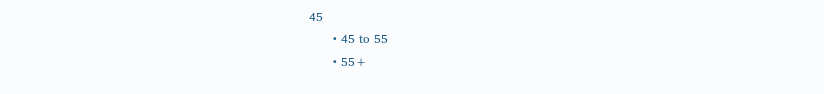45
      • 45 to 55
      • 55+